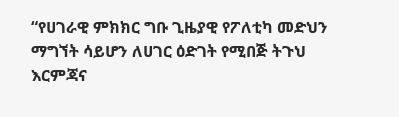“የሀገራዊ ምክክር ግቡ ጊዜያዊ የፖለቲካ መድህን ማግኘት ሳይሆን ለሀገር ዕድገት የሚበጅ ትጉህ እርምጃና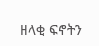ዘላቂ ፍኖትን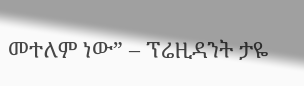መተለም ነው” – ፕሬዚዳንት ታዬ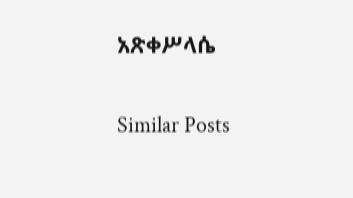አጽቀሥላሴ

Similar Posts